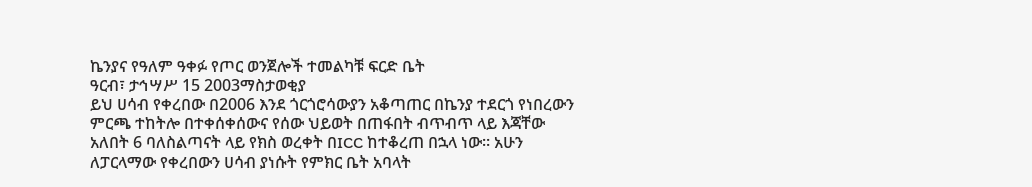ኬንያና የዓለም ዓቀፉ የጦር ወንጀሎች ተመልካቹ ፍርድ ቤት
ዓርብ፣ ታኅሣሥ 15 2003ማስታወቂያ
ይህ ሀሳብ የቀረበው በ2006 እንደ ጎርጎሮሳውያን አቆጣጠር በኬንያ ተደርጎ የነበረውን ምርጫ ተከትሎ በተቀሰቀሰውና የሰው ህይወት በጠፋበት ብጥብጥ ላይ እጃቸው አለበት 6 ባለስልጣናት ላይ የክስ ወረቀት በICC ከተቆረጠ በኋላ ነው። አሁን ለፓርላማው የቀረበውን ሀሳብ ያነሱት የምክር ቤት አባላት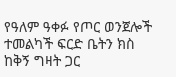የዓለም ዓቀፉ የጦር ወንጀሎች ተመልካች ፍርድ ቤትን ክስ ከቅኝ ግዛት ጋር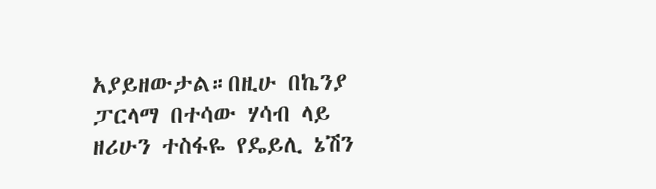አያይዘውታል።በዚሁ በኬንያ ፓርላማ በተሳው ሃሳብ ላይ ዘሪሁን ተስፋዬ የዴይሊ ኔሽን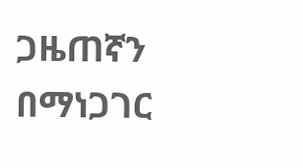ጋዜጠኛን በማነጋገር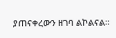ያጠናቀረውን ዘገባ ልኮልናል።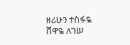ዘሪሁን ተስፋዬ
ሸዋዬ ለገሠ